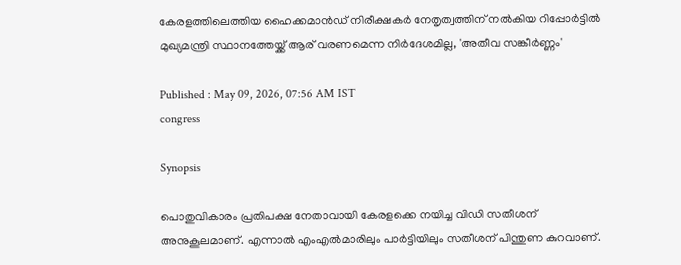കേരളത്തിലെത്തിയ ഹൈക്കമാൻഡ് നിരീക്ഷകർ നേതൃത്വത്തിന് നൽകിയ റിപ്പോർട്ടിൽ മുഖ്യമന്ത്രി സ്ഥാനത്തേയ്ക്ക് ആര് വരണമെന്ന നിർദേശമില്ല, 'അതീവ സങ്കീർണ്ണം'

Published : May 09, 2026, 07:56 AM IST
congress

Synopsis

പൊതുവികാരം പ്രതിപക്ഷ നേതാവായി കേരളക്കെ നയിച്ച വിഡി സതീശന് അനുകൂലമാണ്. എന്നാൽ എംഎൽമാരിലും പാർട്ടിയിലും സതീശന് പിന്തുണ കുറവാണ്.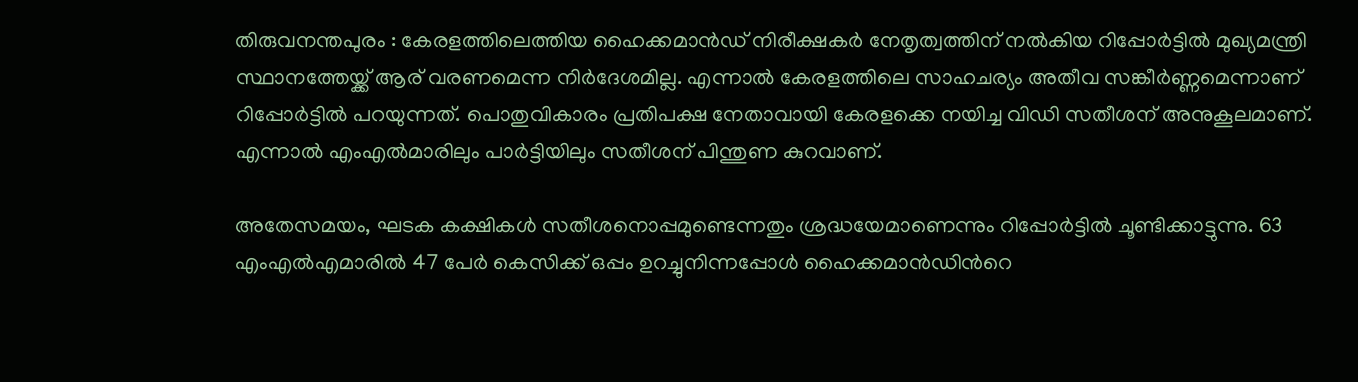തിരുവനന്തപുരം : കേരളത്തിലെത്തിയ ഹൈക്കമാൻഡ് നിരീക്ഷകർ നേതൃത്വത്തിന് നൽകിയ റിപ്പോർട്ടിൽ മുഖ്യമന്ത്രി സ്ഥാനത്തേയ്ക്ക് ആര് വരണമെന്ന നിർദേശമില്ല. എന്നാൽ കേരളത്തിലെ സാഹചര്യം അതീവ സങ്കീർണ്ണമെന്നാണ് റിപ്പോർട്ടിൽ പറയുന്നത്. പൊതുവികാരം പ്രതിപക്ഷ നേതാവായി കേരളക്കെ നയിച്ച വിഡി സതീശന് അനുകൂലമാണ്. എന്നാൽ എംഎൽമാരിലും പാർട്ടിയിലും സതീശന് പിന്തുണ കുറവാണ്.

അതേസമയം, ഘടക കക്ഷികൾ സതീശനൊപ്പമുണ്ടെന്നതും ശ്രദ്ധയേമാണെന്നും റിപ്പോർട്ടിൽ ചൂണ്ടിക്കാട്ടുന്നു. 63 എംഎൽഎമാരിൽ 47 പേർ കെസിക്ക് ഒപ്പം ഉറച്ചുനിന്നപ്പോൾ ഹൈക്കമാൻഡിൻറെ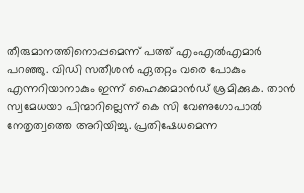തീരുമാനത്തിനൊപ്പമെന്ന് പത്ത് എംഎൽഎമാർ പറഞ്ഞു. വിഡി സതീശൻ ഏതറ്റം വരെ പോകും എന്നറിയാനാകും ഇന്ന് ഹൈക്കമാൻഡ് ശ്രമിക്കുക. താൻ സ്വമേധയാ പിന്മാറില്ലെന്ന് കെ സി വേണുഗോപാൽ നേതൃത്വത്തെ അറിയിച്ചു. പ്രതിഷേധമെന്ന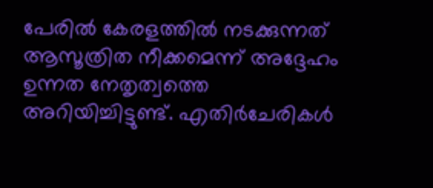പേരിൽ കേരളത്തിൽ നടക്കുന്നത് ആസൂത്രിത നീക്കമെന്ന് അദ്ദേഹം ഉന്നത നേതൃത്വത്തെ അറിയിച്ചിട്ടുണ്ട്. എതിർചേരികൾ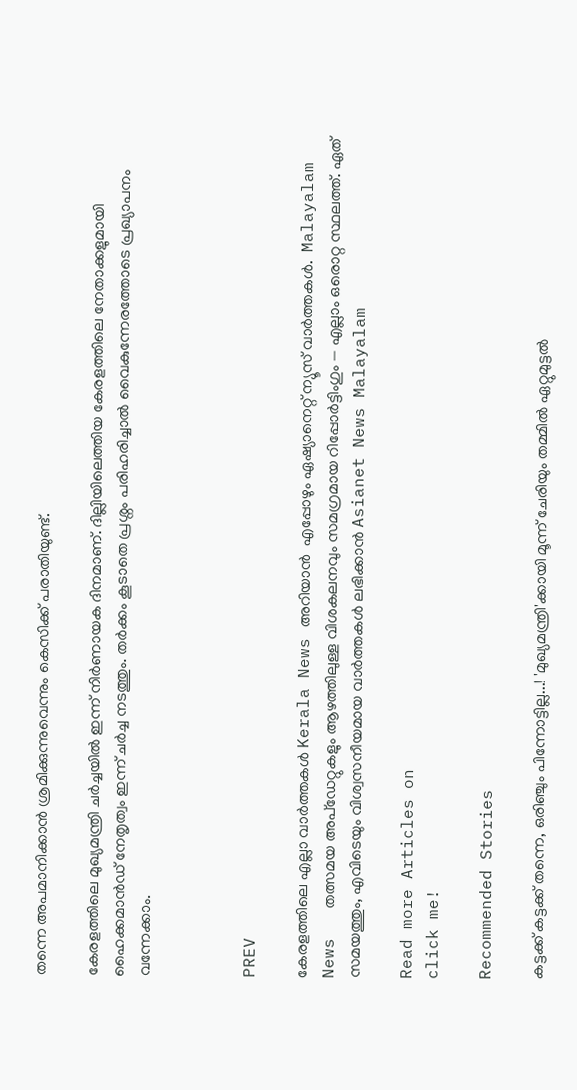തന്നെ അപമാനിക്കാൻ ശ്രമിക്കുന്നുവെന്നും കെസിക്ക് പരാതിയുണ്ട്.

കേരളത്തിലെ മുഖ്യമന്ത്രി ചര്‍ച്ചയില്‍ ഇന്ന് നിര്‍ണായക ദിനമാണ്. ദില്ലിയിലെത്തിയ കേരളത്തിലെ നേതാക്കളുമായി ഹൈക്കമാന്‍ഡ് നേതൃത്വം ഇന്ന് ചര്‍ച്ച നടത്തും. തര്‍ക്കം കൂടാതെ പ്രശ്നം പരിഹരിച്ചാല്‍ വൈകുന്നേരത്തോടെ പ്രഖ്യാപനം വന്നേക്കാം.



PREV

കേരളത്തിലെ എല്ലാ വാർത്തകൾ Kerala News അറിയാൻ  എപ്പോഴും ഏഷ്യാനെറ്റ് ന്യൂസ് വാർത്തകൾ.  Malayalam News   തത്സമയ അപ്‌ഡേറ്റുകളും ആഴത്തിലുള്ള വിശകലനവും സമഗ്രമായ റിപ്പോർട്ടിംഗും — എല്ലാം ഒരൊറ്റ സ്ഥലത്ത്. ഏത് സമയത്തും, എവിടെയും വിശ്വസനീയമായ വാർത്തകൾ ലഭിക്കാൻ Asianet News Malayalam

Read more Articles on
click me!

Recommended Stories

കട്ടക്ക് കട്ടക്ക് തന്നെ, ഒരിഞ്ചും പിന്നോട്ടില്ല...! 'മുഖ്യമന്ത്രി'ക്കായി മൂന്ന് ചേരിയും തമ്മിൽ ഏറ്റുമുട്ടൽ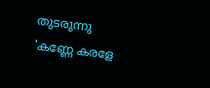തുടരുന്നു
'കണ്ണേ കരളേ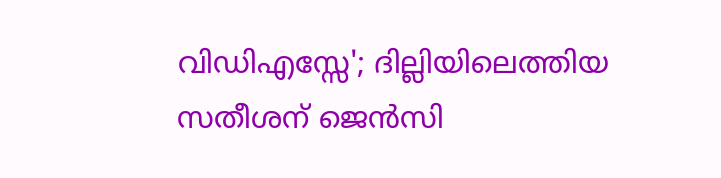വിഡിഎസ്സേ'; ദില്ലിയിലെത്തിയ സതീശന് ജെൻസി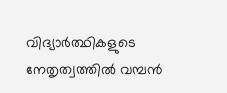വിദ്യാർത്ഥികളുടെ നേതൃത്വത്തിൽ വമ്പൻ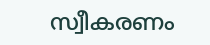സ്വീകരണം